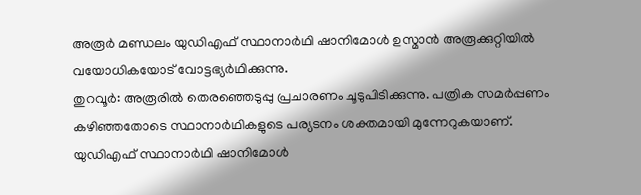അരൂർ മണ്ഡലം യുഡിഎഫ് സ്ഥാനാർഥി ഷാനിമോൾ ഉസ്മാൻ അരൂക്കുറ്റിയിൽ വയോധികയോട് വോട്ടഭ്യർഥിക്കുന്നു.
തുറവൂർ: അരൂരിൽ തെരഞ്ഞെടുപ്പു പ്രചാരണം ചൂടുപിടിക്കുന്നു. പത്രിക സമർപ്പണം കഴിഞ്ഞതോടെ സ്ഥാനാർഥികളുടെ പര്യടനം ശക്തമായി മുന്നേറുകയാണ്.
യുഡിഎഫ് സ്ഥാനാർഥി ഷാനിമോൾ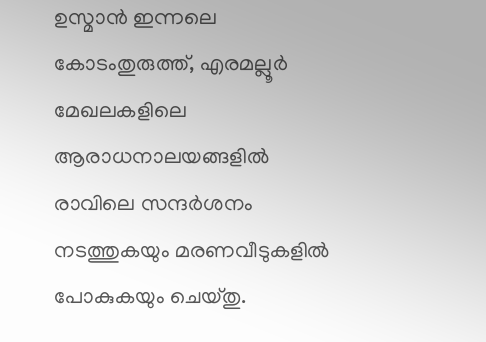ഉസ്മാൻ ഇന്നലെ കോടംതുരുത്ത്, എരമല്ലൂർ മേഖലകളിലെ ആരാധനാലയങ്ങളിൽ രാവിലെ സന്ദർശനം നടത്തുകയും മരണവീടുകളിൽ പോകുകയും ചെയ്തു.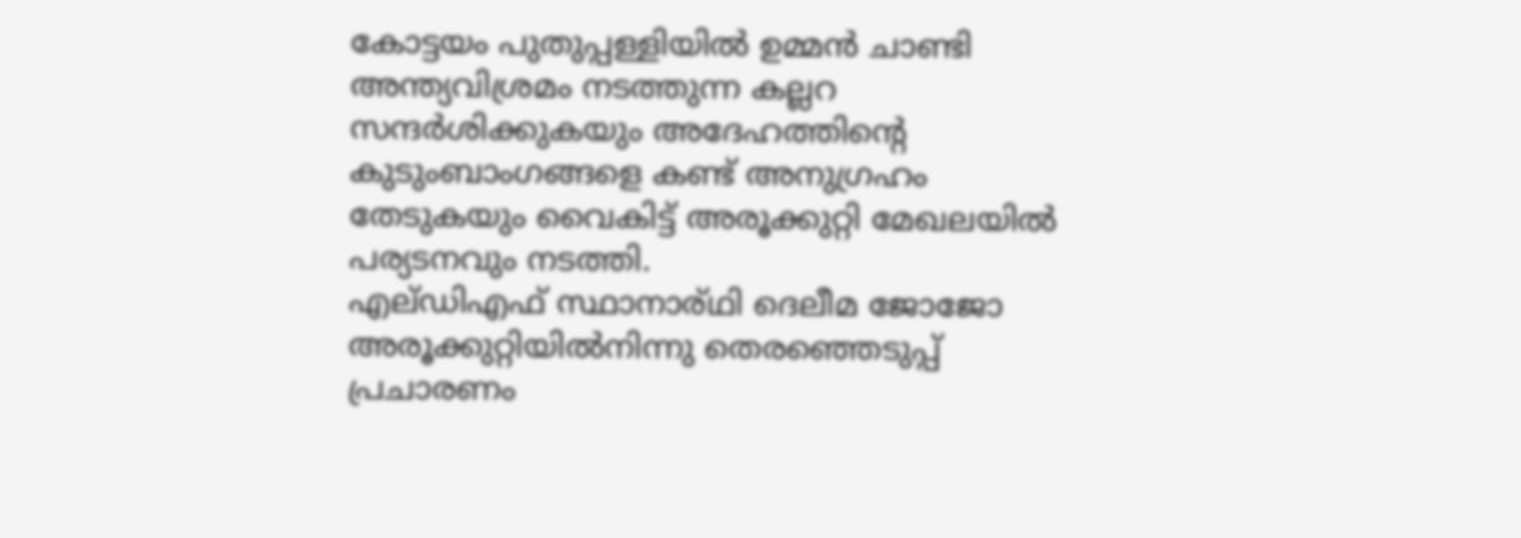കോട്ടയം പുതുപ്പള്ളിയിൽ ഉമ്മൻ ചാണ്ടി അന്ത്യവിശ്രമം നടത്തുന്ന കല്ലറ സന്ദർശിക്കുകയും അദേഹത്തിന്റെ കുടുംബാംഗങ്ങളെ കണ്ട് അനുഗ്രഹം തേടുകയും വൈകിട്ട് അരൂക്കുറ്റി മേഖലയിൽ പര്യടനവും നടത്തി.
എല്ഡിഎഫ് സ്ഥാനാര്ഥി ദെലീമ ജോജോ അരൂക്കുറ്റിയിൽനിന്നു തെരഞ്ഞെടുപ്പ് പ്രചാരണം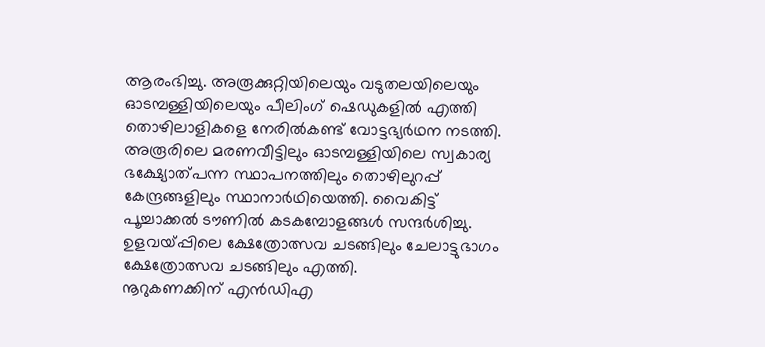ആരംഭിച്ചു. അരൂക്കുറ്റിയിലെയും വടുതലയിലെയും ഓടമ്പള്ളിയിലെയും പീലിംഗ് ഷെഡുകളിൽ എത്തി തൊഴിലാളികളെ നേരിൽകണ്ട് വോട്ടഭ്യർഥന നടത്തി. അരൂരിലെ മരണവീട്ടിലും ഓടമ്പള്ളിയിലെ സ്വകാര്യ ഭക്ഷ്യോത്പന്ന സ്ഥാപനത്തിലും തൊഴിലുറപ്പ് കേന്ദ്രങ്ങളിലും സ്ഥാനാർഥിയെത്തി. വൈകിട്ട് പൂച്ചാക്കൽ ടൗണിൽ കടകമ്പോളങ്ങൾ സന്ദർശിച്ചു. ഉളവയ്പ്പിലെ ക്ഷേത്രോത്സവ ചടങ്ങിലും ചേലാട്ടുഭാഗം ക്ഷേത്രോത്സവ ചടങ്ങിലും എത്തി.
നൂറുകണക്കിന് എൻഡിഎ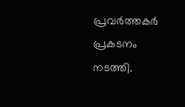പ്രവർത്തകർ പ്രകടനം നടത്തി.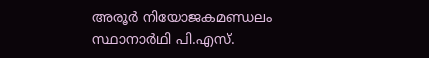അരൂർ നിയോജകമണ്ഡലം സ്ഥാനാർഥി പി.എസ്.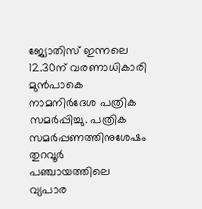ജ്യോതിസ് ഇന്നലെ 12.30ന് വരണാധികാരി മുൻപാകെ നാമനിർദേശ പത്രിക സമർപ്പിച്ചു. പത്രിക സമർപ്പണത്തിനുശേഷം തുറവൂർ പഞ്ചായത്തിലെ വ്യപാര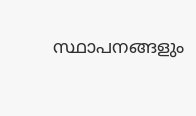സ്ഥാപനങ്ങളും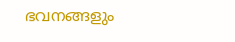ഭവനങ്ങളും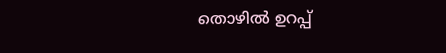തൊഴിൽ ഉറപ്പ്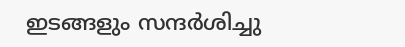ഇടങ്ങളും സന്ദർശിച്ചു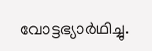വോട്ടഭ്യാർഥിച്ചു.